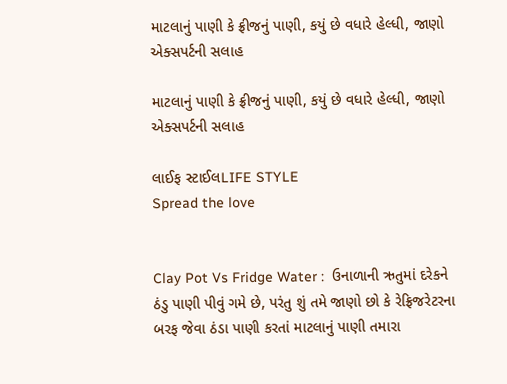માટલાનું પાણી કે ફ્રીજનું પાણી, કયું છે વધારે હેલ્ધી, જાણો એક્સપર્ટની સલાહ

માટલાનું પાણી કે ફ્રીજનું પાણી, કયું છે વધારે હેલ્ધી, જાણો એક્સપર્ટની સલાહ

લાઈફ સ્ટાઈલLIFE STYLE
Spread the love


Clay Pot Vs Fridge Water :  ઉનાળાની ઋતુમાં દરેકને ઠંડુ પાણી પીવું ગમે છે, પરંતુ શું તમે જાણો છો કે રેફ્રિજરેટરના બરફ જેવા ઠંડા પાણી કરતાં માટલાનું પાણી તમારા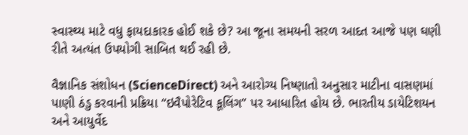સ્વાસ્થ્ય માટે વધુ ફાયદાકારક હોઈ શકે છે? આ જૂના સમયની સરળ આદત આજે પણ ઘણી રીતે અત્યંત ઉપયોગી સાબિત થઈ રહી છે.

વૈજ્ઞાનિક સંશોધન (ScienceDirect) અને આરોગ્ય નિષ્ણાતો અનુસાર માટીના વાસણમાં પાણી ઠંડુ કરવાની પ્રક્રિયા “ઇવૈપોરેટિવ કૂલિંગ” પર આધારિત હોય છે. ભારતીય ડાયેટિશયન અને આયુર્વેદ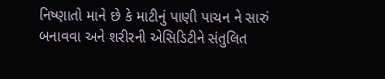નિષ્ણાતો માને છે કે માટીનું પાણી પાચન ને સારું બનાવવા અને શરીરની એસિડિટીને સંતુલિત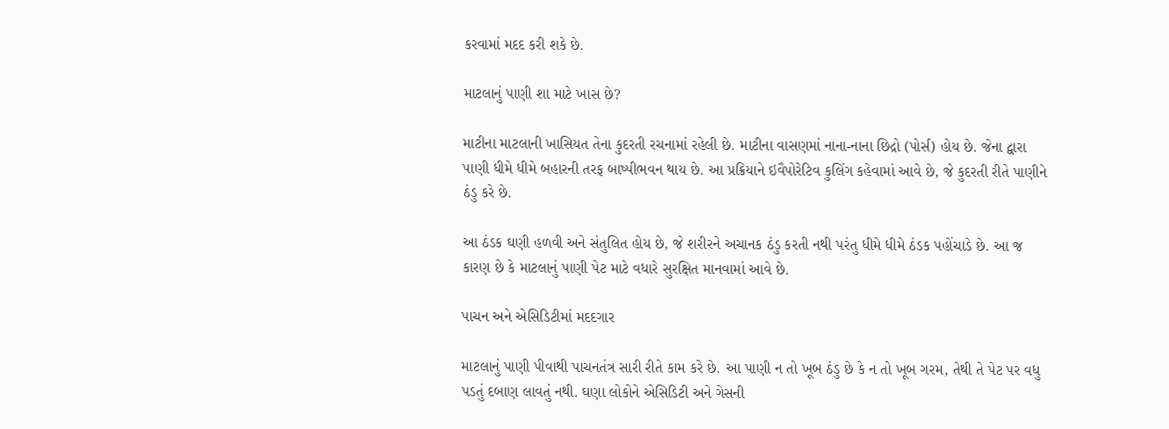કરવામાં મદદ કરી શકે છે.

માટલાનું પાણી શા માટે ખાસ છે?

માટીના માટલાની ખાસિયત તેના કુદરતી રચનામાં રહેલી છે. માટીના વાસણમાં નાના-નાના છિદ્રો (પોર્સ) હોય છે. જેના દ્વારા પાણી ધીમે ધીમે બહારની તરફ બાષ્પીભવન થાય છે. આ પ્રક્રિયાને ઇવૈપોરેટિવ કુલિંગ કહેવામાં આવે છે, જે કુદરતી રીતે પાણીને ઠંડુ કરે છે.

આ ઠંડક ઘણી હળવી અને સંતુલિત હોય છે, જે શરીરને અચાનક ઠંડુ કરતી નથી પરંતુ ધીમે ધીમે ઠંડક પહોંચાડે છે. આ જ કારણ છે કે માટલાનું પાણી પેટ માટે વધારે સુરક્ષિત માનવામાં આવે છે.

પાચન અને એસિડિટીમાં મદદગાર

માટલાનું પાણી પીવાથી પાચનતંત્ર સારી રીતે કામ કરે છે. આ પાણી ન તો ખૂબ ઠંડુ છે કે ન તો ખૂબ ગરમ, તેથી તે પેટ પર વધુ પડતું દબાણ લાવતું નથી. ઘણા લોકોને એસિડિટી અને ગેસની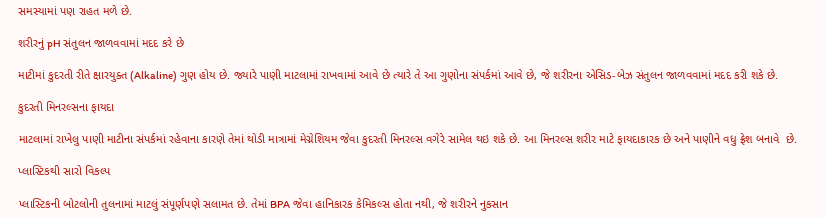સમસ્યામાં પણ રાહત મળે છે.

શરીરનું pH સંતુલન જાળવવામાં મદદ કરે છે

માટીમાં કુદરતી રીતે ક્ષારયુક્ત (Alkaline) ગુણ હોય છે. જ્યારે પાણી માટલામાં રાખવામાં આવે છે ત્યારે તે આ ગુણોના સંપર્કમાં આવે છે, જે શરીરના એસિડ-બેઝ સંતુલન જાળવવામાં મદદ કરી શકે છે.

કુદરતી મિનરલ્સના ફાયદા

માટલામાં રાખેલુ પાણી માટીના સંપર્કમાં રહેવાના કારણે તેમાં થોડી માત્રામાં મેગ્નેશિયમ જેવા કુદરતી મિનરલ્સ વગેરે સામેલ થઇ શકે છે. આ મિનરલ્સ શરીર માટે ફાયદાકારક છે અને પાણીને વધુ ફ્રેશ બનાવે  છે.

પ્લાસ્ટિકથી સારો વિકલ્પ

પ્લાસ્ટિકની બોટલોની તુલનામાં માટલું સંપૂર્ણપણે સલામત છે. તેમાં BPA જેવા હાનિકારક કેમિકલ્સ હોતા નથી, જે શરીરને નુકસાન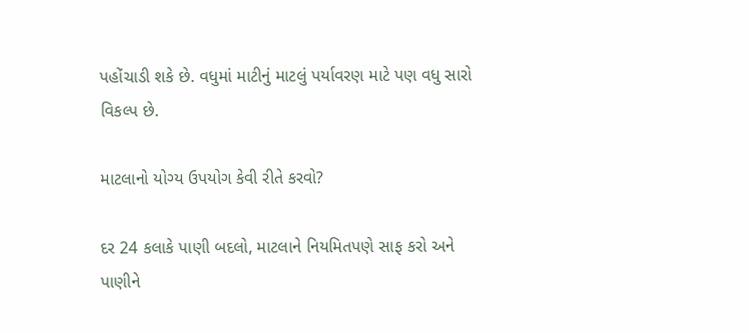પહોંચાડી શકે છે. વધુમાં માટીનું માટલું પર્યાવરણ માટે પણ વધુ સારો વિકલ્પ છે.

માટલાનો યોગ્ય ઉપયોગ કેવી રીતે કરવો?

દર 24 કલાકે પાણી બદલો, માટલાને નિયમિતપણે સાફ કરો અને પાણીને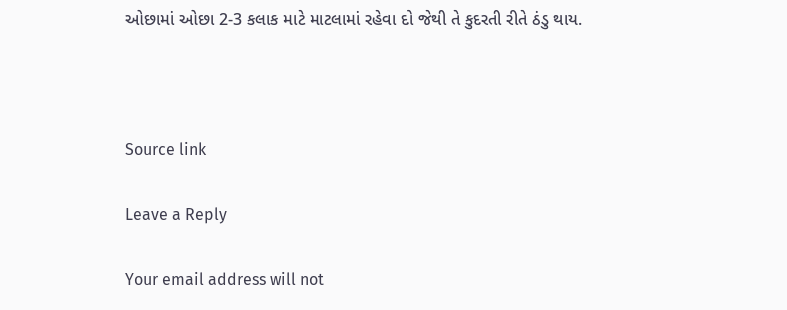ઓછામાં ઓછા 2-3 કલાક માટે માટલામાં રહેવા દો જેથી તે કુદરતી રીતે ઠંડુ થાય.



Source link

Leave a Reply

Your email address will not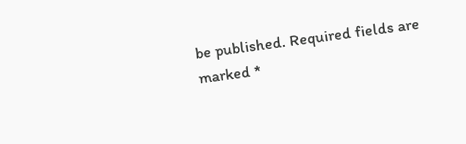be published. Required fields are marked *